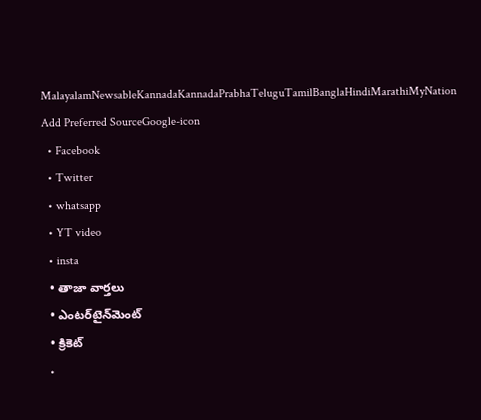MalayalamNewsableKannadaKannadaPrabhaTeluguTamilBanglaHindiMarathiMyNation
Add Preferred SourceGoogle-icon
  • Facebook
  • Twitter
  • whatsapp
  • YT video
  • insta
  • తాజా వార్తలు
  • ఎంటర్‌టైన్‌మెంట్
  • క్రికెట్
  •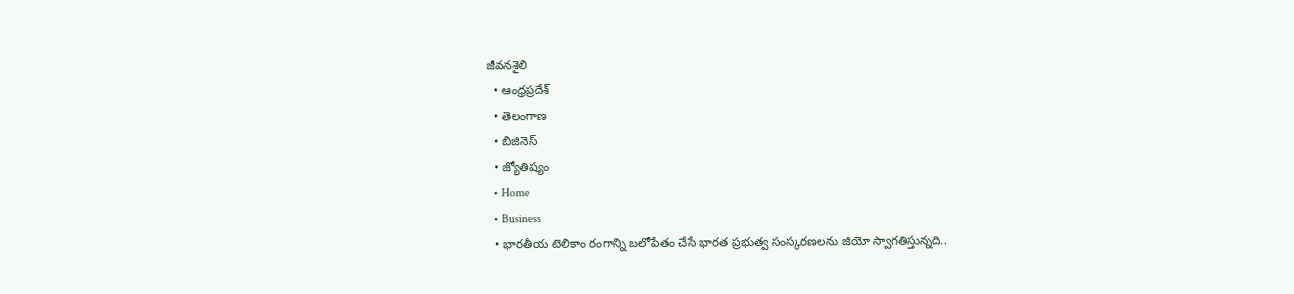జీవనశైలి
  • ఆంధ్రప్రదేశ్
  • తెలంగాణ
  • బిజినెస్
  • జ్యోతిష్యం
  • Home
  • Business
  • భారతీయ టెలికాం రంగాన్ని బలోపేతం చేసే భారత ప్రభుత్వ సంస్కరణలను జియో స్వాగతిస్తున్నది..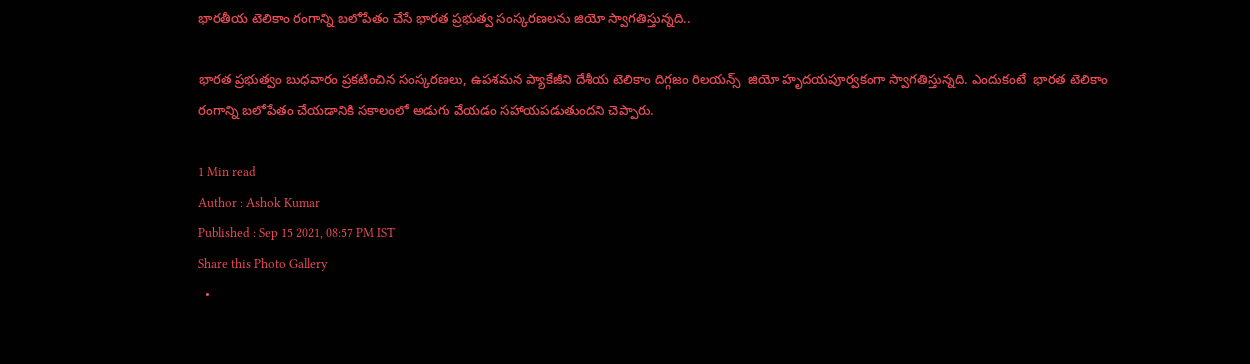భారతీయ టెలికాం రంగాన్ని బలోపేతం చేసే భారత ప్రభుత్వ సంస్కరణలను జియో స్వాగతిస్తున్నది..

భారత ప్రభుత్వం బుధవారం ప్రకటించిన సంస్కరణలు, ఉపశమన ప్యాకేజీని దేశీయ టెలికాం దిగ్గజం రిలయన్స్  జియో హృదయపూర్వకంగా స్వాగతిస్తున్నది. ఎందుకంటే  భారత టెలికాం రంగాన్ని బలోపేతం చేయడానికి సకాలంలో అడుగు వేయడం సహాయపడుతుందని చెప్పారు.

1 Min read
Author : Ashok Kumar
Published : Sep 15 2021, 08:57 PM IST
Share this Photo Gallery
  •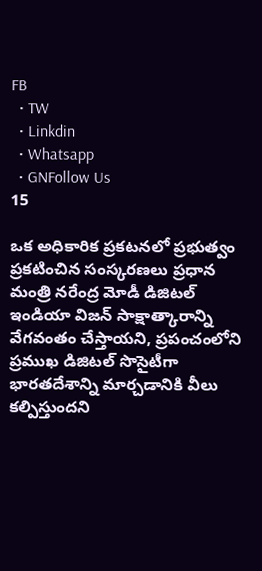FB
  • TW
  • Linkdin
  • Whatsapp
  • GNFollow Us
15

ఒక అధికారిక ప్రకటనలో ప్రభుత్వం ప్రకటించిన సంస్కరణలు ప్రధాన మంత్రి నరేంద్ర మోడీ డిజిటల్ ఇండియా విజన్ సాక్షాత్కారాన్ని వేగవంతం చేస్తాయని, ప్రపంచంలోని ప్రముఖ డిజిటల్ సొసైటీగా భారతదేశాన్ని మార్చడానికి వీలు కల్పిస్తుందని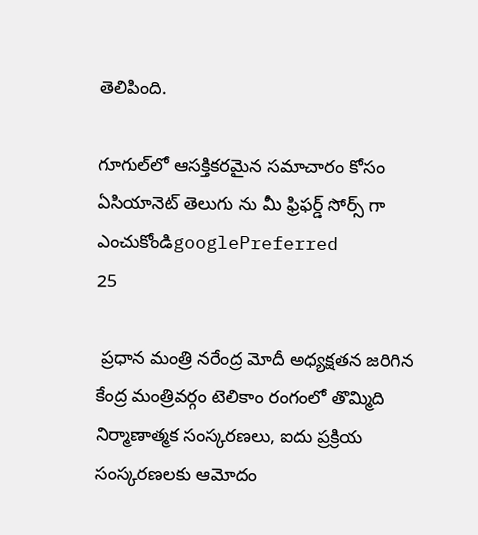తెలిపింది.

గూగుల్‌లో ఆసక్తికరమైన సమాచారం కోసం ఏసియానెట్ తెలుగు ను మీ ఫ్రిఫర్డ్ సోర్స్ గా ఎంచుకోండిgooglePreferred
25

 ప్రధాన మంత్రి నరేంద్ర మోదీ అధ్యక్షతన జరిగిన కేంద్ర మంత్రివర్గం టెలికాం రంగంలో తొమ్మిది నిర్మాణాత్మక సంస్కరణలు, ఐదు ప్రక్రియ సంస్కరణలకు ఆమోదం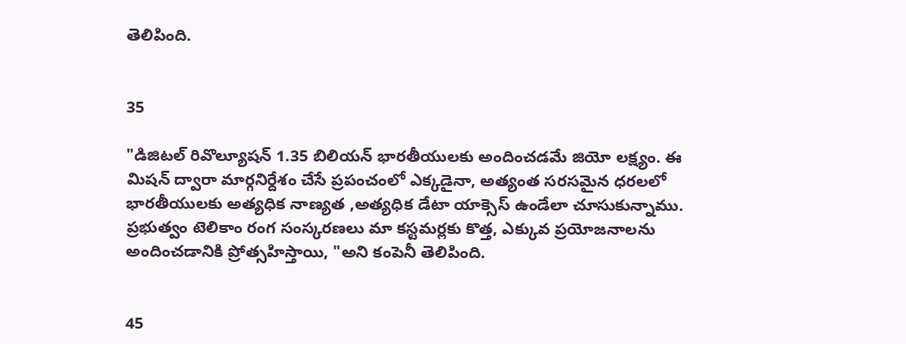తెలిపింది.


35

"డిజిటల్ రివొల్యూషన్ 1.35 బిలియన్ భారతీయులకు అందించడమే జియో లక్ష్యం. ఈ మిషన్ ద్వారా మార్గనిర్దేశం చేసే ప్రపంచంలో ఎక్కడైనా, అత్యంత సరసమైన ధరలలో భారతీయులకు అత్యధిక నాణ్యత ,అత్యధిక డేటా యాక్సెస్ ఉండేలా చూసుకున్నాము. ప్రభుత్వం టెలికాం రంగ సంస్కరణలు మా కస్టమర్లకు కొత్త, ఎక్కువ ప్రయోజనాలను అందించడానికి ప్రోత్సహిస్తాయి, "అని కంపెనీ తెలిపింది.


45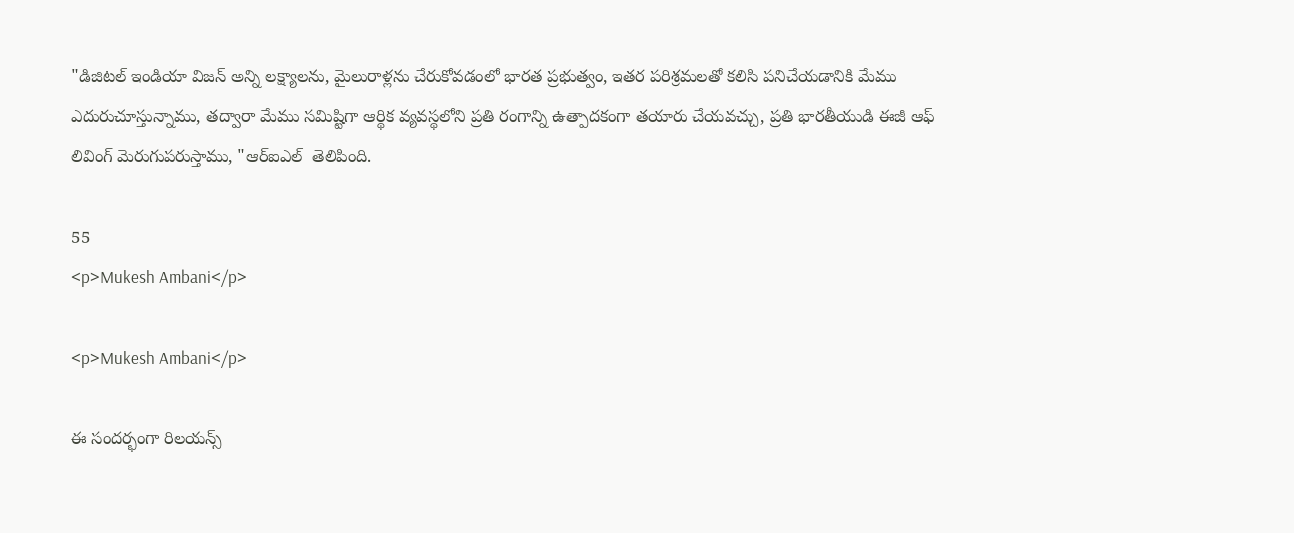"డిజిటల్ ఇండియా విజన్ అన్ని లక్ష్యాలను, మైలురాళ్లను చేరుకోవడంలో భారత ప్రభుత్వం, ఇతర పరిశ్రమలతో కలిసి పనిచేయడానికి మేము ఎదురుచూస్తున్నాము, తద్వారా మేము సమిష్టిగా ఆర్థిక వ్యవస్థలోని ప్రతి రంగాన్ని ఉత్పాదకంగా తయారు చేయవచ్చు, ప్రతి భారతీయుడి ఈజీ ఆఫ్ లివింగ్ మెరుగుపరుస్తాము, "ఆర్‌ఐ‌ఎల్  తెలిపింది.

55
<p>Mukesh Ambani</p>

<p>Mukesh Ambani</p>

ఈ సందర్భంగా రిలయన్స్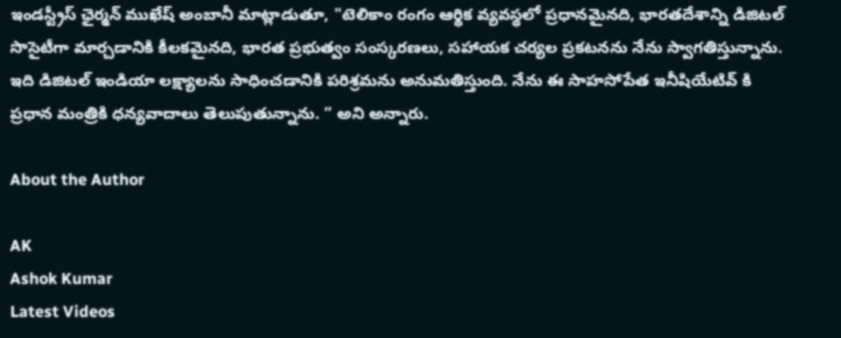ఇండస్ట్రీస్ ఛైర్మన్ ముఖేష్ అంబానీ మాట్లాడుతూ, "టెలికాం రంగం ఆర్థిక వ్యవస్థలో ప్రధానమైనది, భారతదేశాన్ని డిజిటల్ సొసైటీగా మార్చడానికి కీలకమైనది, భారత ప్రభుత్వం సంస్కరణలు, సహాయక చర్యల ప్రకటనను నేను స్వాగతిస్తున్నాను. ఇది డిజిటల్ ఇండియా లక్ష్యాలను సాధించడానికి పరిశ్రమను అనుమతిస్తుంది. నేను ఈ సాహసోపేత ఇనీషియేటివ్ కి ప్రధాన మంత్రికి ధన్యవాదాలు తెలుపుతున్నాను. ” అని అన్నారు.

About the Author

AK
Ashok Kumar
Latest Videos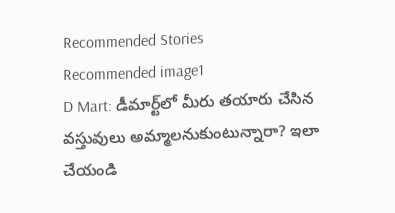Recommended Stories
Recommended image1
D Mart: డీమార్ట్‌లో మీరు తయారు చేసిన వస్తువులు అమ్మాలనుకుంటున్నారా? ఇలా చేయండి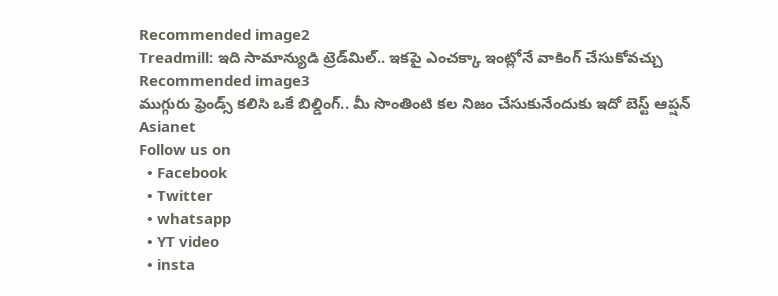Recommended image2
Treadmill: ఇది సామాన్యుడి ట్రెడ్‌మిల్‌.. ఇక‌పై ఎంచ‌క్కా ఇంట్లోనే వాకింగ్ చేసుకోవ‌చ్చు
Recommended image3
ముగ్గురు ఫ్రెండ్స్ కలిసి ఒకే బిల్డింగ్.. మీ సొంతింటి క‌ల నిజం చేసుకునేందుకు ఇదో బెస్ట్ ఆప్ష‌న్‌
Asianet
Follow us on
  • Facebook
  • Twitter
  • whatsapp
  • YT video
  • insta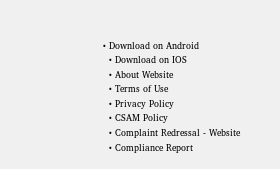• Download on Android
  • Download on IOS
  • About Website
  • Terms of Use
  • Privacy Policy
  • CSAM Policy
  • Complaint Redressal - Website
  • Compliance Report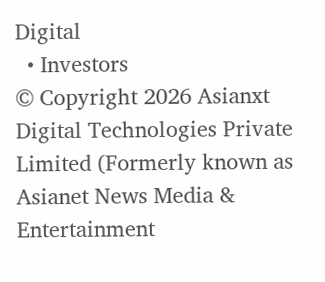Digital
  • Investors
© Copyright 2026 Asianxt Digital Technologies Private Limited (Formerly known as Asianet News Media & Entertainment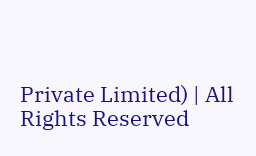Private Limited) | All Rights Reserved